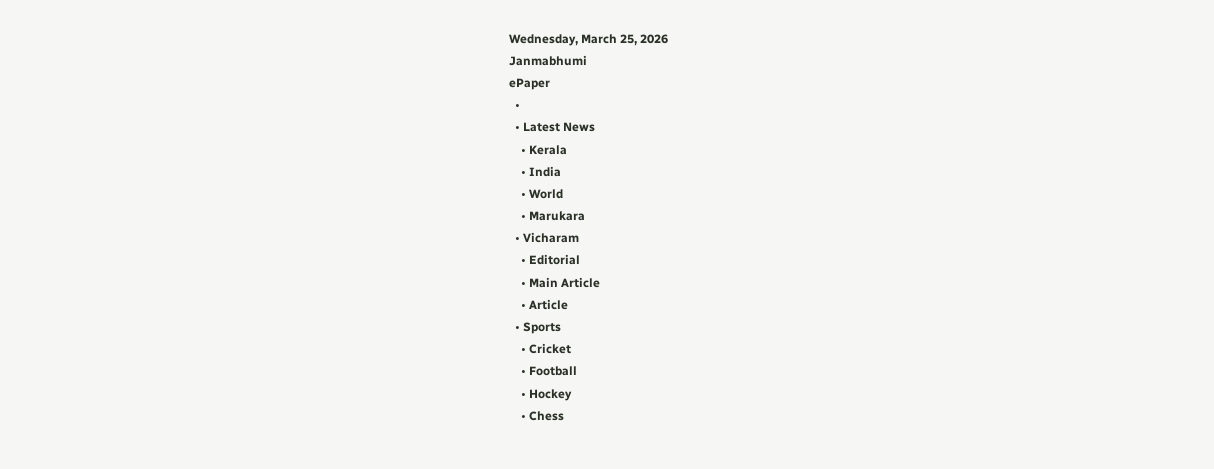Wednesday, March 25, 2026
Janmabhumi
ePaper
  •
  • Latest News
    • Kerala
    • India
    • World
    • Marukara
  • Vicharam
    • Editorial
    • Main Article
    • Article
  • Sports
    • Cricket
    • Football
    • Hockey
    • Chess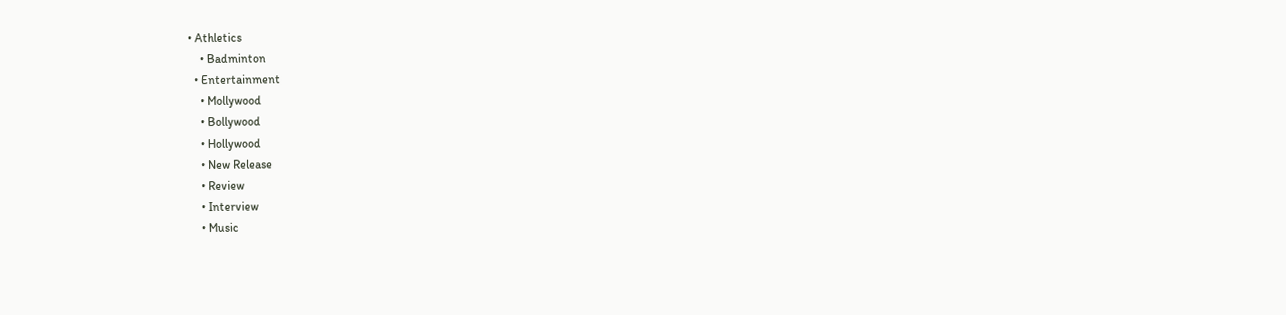• Athletics
    • Badminton
  • Entertainment
    • Mollywood
    • Bollywood
    • Hollywood
    • New Release
    • Review
    • Interview
    • Music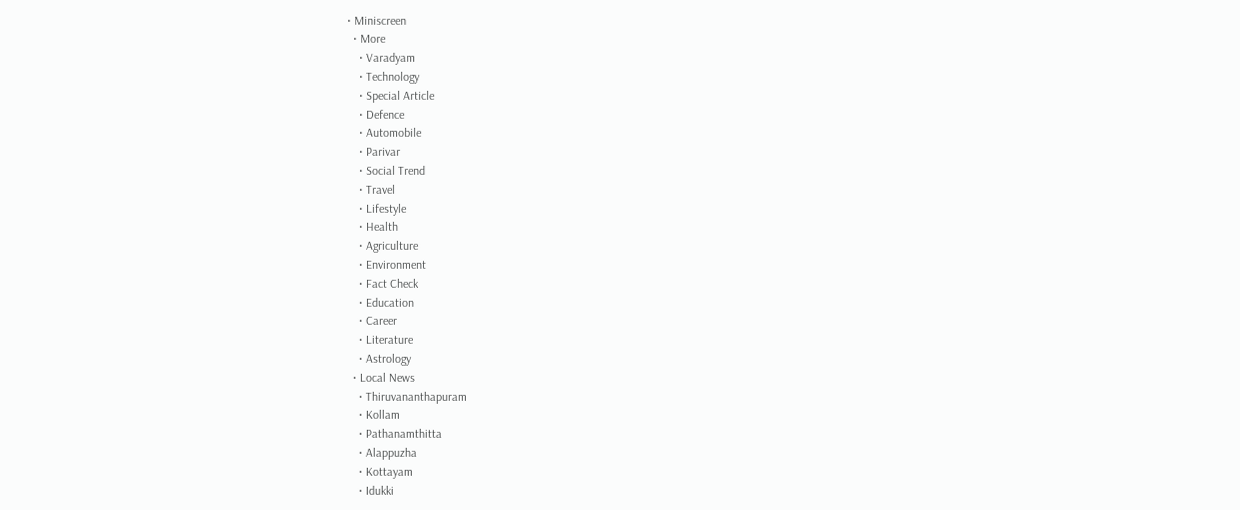• Miniscreen
  • More
    • Varadyam
    • Technology
    • Special Article
    • Defence
    • Automobile
    • Parivar
    • Social Trend
    • Travel
    • Lifestyle
    • Health
    • Agriculture
    • Environment
    • Fact Check
    • Education
    • Career
    • Literature
    • Astrology
  • Local News
    • Thiruvananthapuram
    • Kollam
    • Pathanamthitta
    • Alappuzha
    • Kottayam
    • Idukki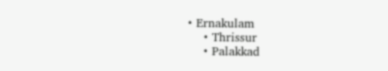• Ernakulam
    • Thrissur
    • Palakkad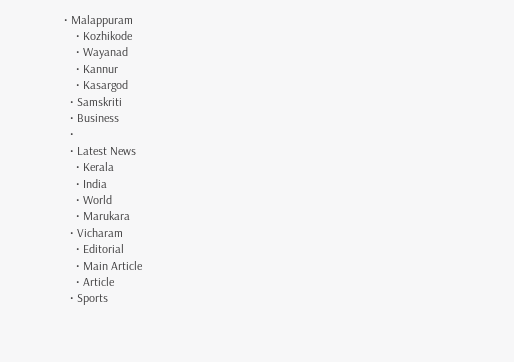• Malappuram
    • Kozhikode
    • Wayanad
    • Kannur
    • Kasargod
  • Samskriti
  • Business
  •
  • Latest News
    • Kerala
    • India
    • World
    • Marukara
  • Vicharam
    • Editorial
    • Main Article
    • Article
  • Sports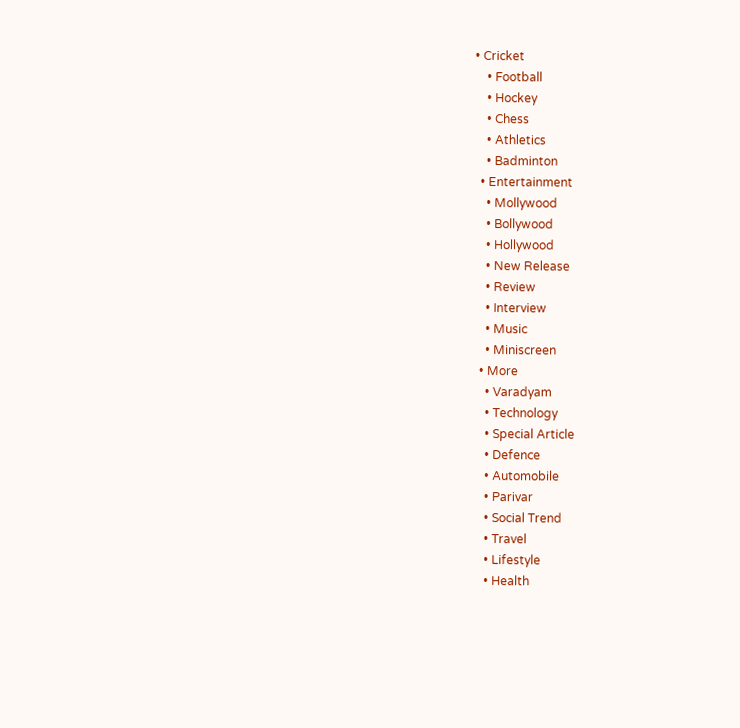• Cricket
    • Football
    • Hockey
    • Chess
    • Athletics
    • Badminton
  • Entertainment
    • Mollywood
    • Bollywood
    • Hollywood
    • New Release
    • Review
    • Interview
    • Music
    • Miniscreen
  • More
    • Varadyam
    • Technology
    • Special Article
    • Defence
    • Automobile
    • Parivar
    • Social Trend
    • Travel
    • Lifestyle
    • Health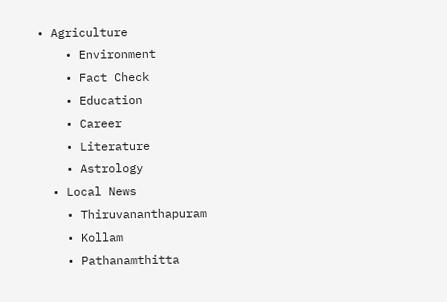• Agriculture
    • Environment
    • Fact Check
    • Education
    • Career
    • Literature
    • Astrology
  • Local News
    • Thiruvananthapuram
    • Kollam
    • Pathanamthitta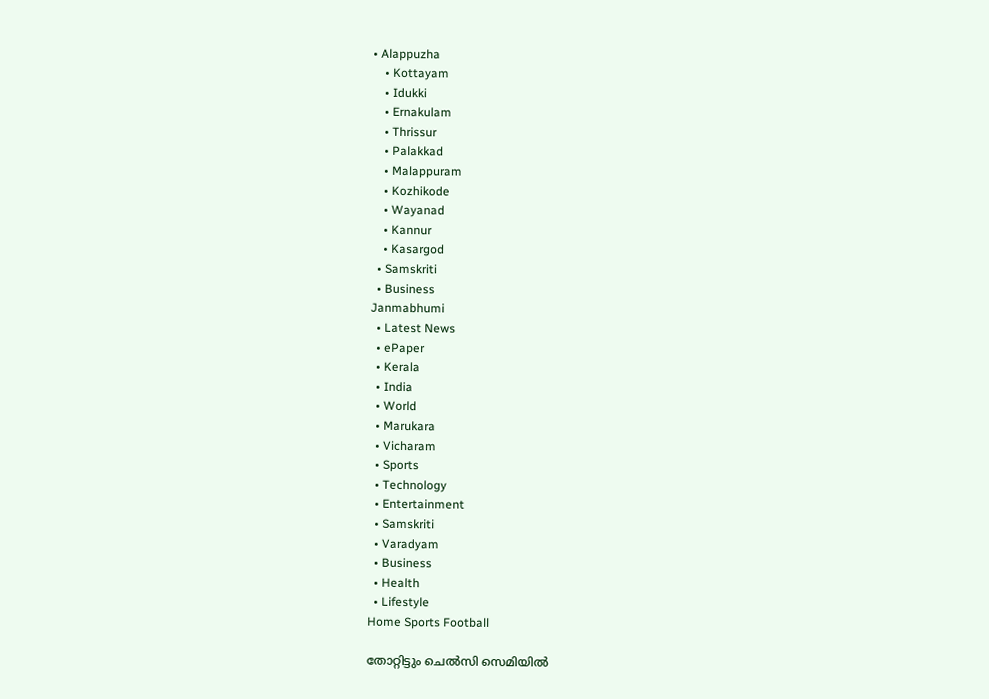• Alappuzha
    • Kottayam
    • Idukki
    • Ernakulam
    • Thrissur
    • Palakkad
    • Malappuram
    • Kozhikode
    • Wayanad
    • Kannur
    • Kasargod
  • Samskriti
  • Business
Janmabhumi
  • Latest News
  • ePaper
  • Kerala
  • India
  • World
  • Marukara
  • Vicharam
  • Sports
  • Technology
  • Entertainment
  • Samskriti
  • Varadyam
  • Business
  • Health
  • Lifestyle
Home Sports Football

തോറ്റിട്ടും ചെല്‍സി സെമിയില്‍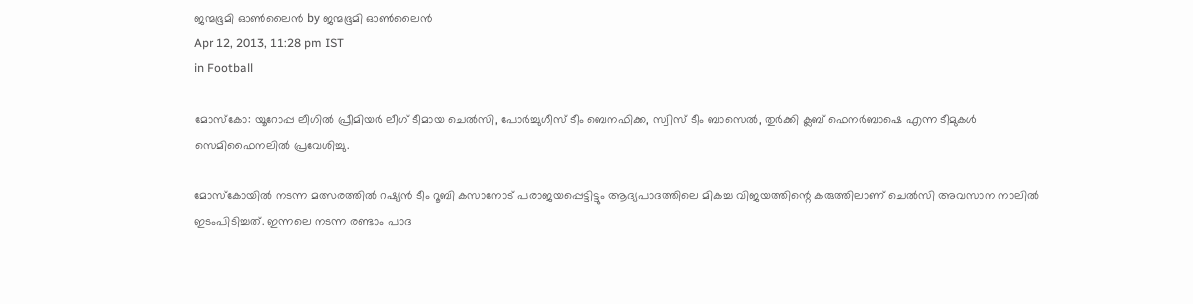ജന്മഭൂമി ഓണ്‍ലൈന്‍ by ജന്മഭൂമി ഓണ്‍ലൈന്‍
Apr 12, 2013, 11:28 pm IST
in Football

മോസ്കോ: യൂറോപ്പ ലീഗില്‍ പ്രീമിയര്‍ ലീഗ്‌ ടീമായ ചെല്‍സി, പോര്‍ച്ചുഗീസ്‌ ടീം ബെനഫിക്ക, സ്വിസ്‌ ടീം ബാസെല്‍, തുര്‍ക്കി ക്ലബ്‌ ഫെനര്‍ബാഷെ എന്ന ടീമുകള്‍ സെമിഫൈനലില്‍ പ്രവേശിച്ചു.

മോസ്കോയില്‍ നടന്ന മത്സരത്തില്‍ റഷ്യന്‍ ടീം റൂബി കസാനോട്‌ പരാജയപ്പെട്ടിട്ടും ആദ്യപാദത്തിലെ മികച്ച വിജയത്തിന്റെ കരുത്തിലാണ്‌ ചെല്‍സി അവസാന നാലില്‍ ഇടംപിടിച്ചത്‌. ഇന്നലെ നടന്ന രണ്ടാം പാദ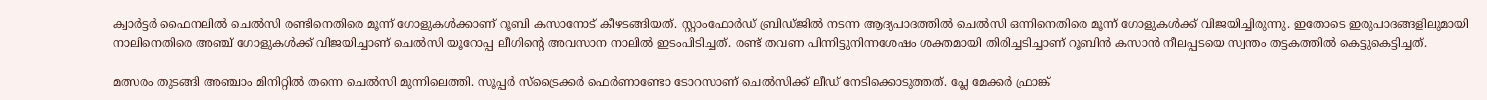ക്വാര്‍ട്ടര്‍ ഫൈനലില്‍ ചെല്‍സി രണ്ടിനെതിരെ മൂന്ന്‌ ഗോളുകള്‍ക്കാണ്‌ റൂബി കസാനോട്‌ കീഴടങ്ങിയത്‌. സ്റ്റാംഫോര്‍ഡ്‌ ബ്രിഡ്ജില്‍ നടന്ന ആദ്യപാദത്തില്‍ ചെല്‍സി ഒന്നിനെതിരെ മൂന്ന്‌ ഗോളുകള്‍ക്ക്‌ വിജയിച്ചിരുന്നു. ഇതോടെ ഇരുപാദങ്ങളിലുമായി നാലിനെതിരെ അഞ്ച്‌ ഗോളുകള്‍ക്ക്‌ വിജയിച്ചാണ്‌ ചെല്‍സി യൂറോപ്പ ലീഗിന്റെ അവസാന നാലില്‍ ഇടംപിടിച്ചത്‌. രണ്ട്‌ തവണ പിന്നിട്ടുനിന്നശേഷം ശക്തമായി തിരിച്ചടിച്ചാണ്‌ റൂബിന്‍ കസാന്‍ നീലപ്പടയെ സ്വന്തം തട്ടകത്തില്‍ കെട്ടുകെട്ടിച്ചത്‌.

മത്സരം തുടങ്ങി അഞ്ചാം മിനിറ്റില്‍ തന്നെ ചെല്‍സി മുന്നിലെത്തി. സൂപ്പര്‍ സ്ട്രൈക്കര്‍ ഫെര്‍ണാണ്ടോ ടോറസാണ്‌ ചെല്‍സിക്ക്‌ ലീഡ്‌ നേടിക്കൊടുത്തത്‌. പ്ലേ മേക്കര്‍ ഫ്രാങ്ക്‌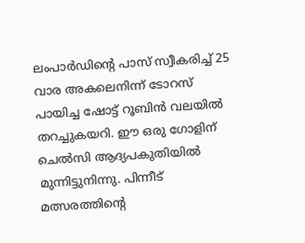ലംപാര്‍ഡിന്റെ പാസ്‌ സ്വീകരിച്ച്‌ 25 വാര അകലെനിന്ന്‌ ടോറസ്‌ പായിച്ച ഷോട്ട്‌ റൂബിന്‍ വലയില്‍ തറച്ചുകയറി. ഈ ഒരു ഗോളിന്‌ ചെല്‍സി ആദ്യപകുതിയില്‍ മുന്നിട്ടുനിന്നു. പിന്നീട്‌ മത്സരത്തിന്റെ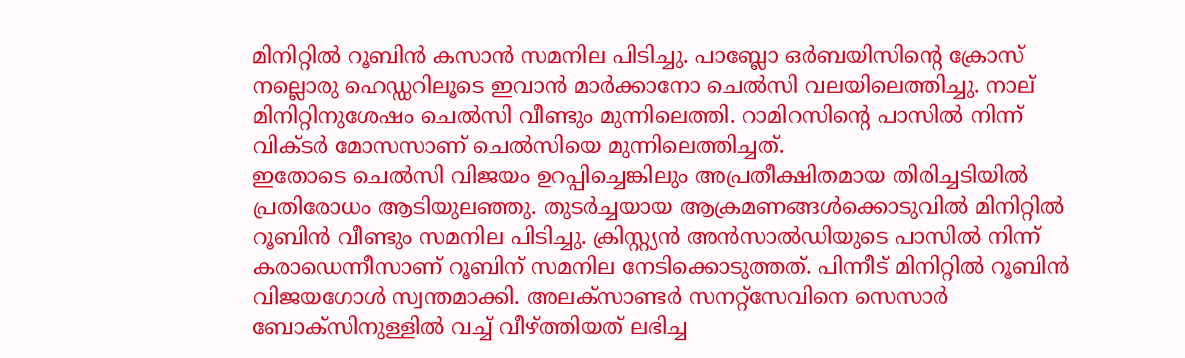മിനിറ്റില്‍ റൂബിന്‍ കസാന്‍ സമനില പിടിച്ചു. പാബ്ലോ ഒര്‍ബയിസിന്റെ ക്രോസ്‌ നല്ലൊരു ഹെഡ്ഡറിലൂടെ ഇവാന്‍ മാര്‍ക്കാനോ ചെല്‍സി വലയിലെത്തിച്ചു. നാല്‌ മിനിറ്റിനുശേഷം ചെല്‍സി വീണ്ടും മുന്നിലെത്തി. റാമിറസിന്റെ പാസില്‍ നിന്ന്‌ വിക്ടര്‍ മോസസാണ്‌ ചെല്‍സിയെ മുന്നിലെത്തിച്ചത്‌.
ഇതോടെ ചെല്‍സി വിജയം ഉറപ്പിച്ചെങ്കിലും അപ്രതീക്ഷിതമായ തിരിച്ചടിയില്‍ പ്രതിരോധം ആടിയുലഞ്ഞു. തുടര്‍ച്ചയായ ആക്രമണങ്ങള്‍ക്കൊടുവില്‍ മിനിറ്റില്‍ റൂബിന്‍ വീണ്ടും സമനില പിടിച്ചു. ക്രിസ്റ്റ്യന്‍ അന്‍സാല്‍ഡിയുടെ പാസില്‍ നിന്ന്‌ കരാഡെന്നീസാണ്‌ റൂബിന്‌ സമനില നേടിക്കൊടുത്തത്‌. പിന്നീട്‌ മിനിറ്റില്‍ റൂബിന്‍ വിജയഗോള്‍ സ്വന്തമാക്കി. അലക്സാണ്ടര്‍ സനറ്റ്സേവിനെ സെസാര്‍ ബോക്സിനുള്ളില്‍ വച്ച്‌ വീഴ്‌ത്തിയത്‌ ലഭിച്ച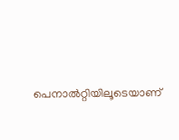പെനാല്‍റ്റിയിലൂടെയാണ്‌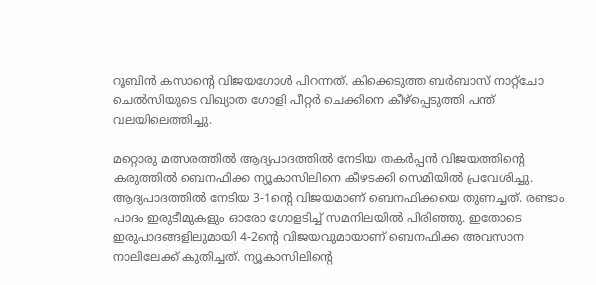റൂബിന്‍ കസാന്റെ വിജയഗോള്‍ പിറന്നത്‌. കിക്കെടുത്ത ബര്‍ബാസ്‌ നാറ്റ്ചോ ചെല്‍സിയുടെ വിഖ്യാത ഗോളി പീറ്റര്‍ ചെക്കിനെ കീഴ്പ്പെടുത്തി പന്ത്‌ വലയിലെത്തിച്ചു.

മറ്റൊരു മത്സരത്തില്‍ ആദ്യപാദത്തില്‍ നേടിയ തകര്‍പ്പന്‍ വിജയത്തിന്റെ കരുത്തില്‍ ബെനഫിക്ക ന്യൂകാസിലിനെ കീഴടക്കി സെമിയില്‍ പ്രവേശിച്ചു. ആദ്യപാദത്തില്‍ നേടിയ 3-1ന്റെ വിജയമാണ്‌ ബെനഫിക്കയെ തുണച്ചത്‌. രണ്ടാം പാദം ഇരുടീമുകളും ഓരോ ഗോളടിച്ച്‌ സമനിലയില്‍ പിരിഞ്ഞു. ഇതോടെ ഇരുപാദങ്ങളിലുമായി 4-2ന്റെ വിജയവുമായാണ്‌ ബെനഫിക്ക അവസാന നാലിലേക്ക്‌ കുതിച്ചത്‌. ന്യൂകാസിലിന്റെ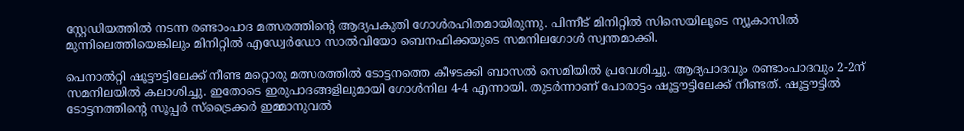സ്റ്റേഡിയത്തില്‍ നടന്ന രണ്ടാംപാദ മത്സരത്തിന്റെ ആദ്യപകുതി ഗോള്‍രഹിതമായിരുന്നു. പിന്നീട്‌ മിനിറ്റില്‍ സിസെയിലൂടെ ന്യൂകാസില്‍ മുന്നിലെത്തിയെങ്കിലും മിനിറ്റില്‍ എഡ്വേര്‍ഡോ സാല്‍വിയോ ബെനഫിക്കയുടെ സമനിലഗോള്‍ സ്വന്തമാക്കി.

പെനാല്‍റ്റി ഷൂട്ടൗട്ടിലേക്ക്‌ നീണ്ട മറ്റൊരു മത്സരത്തില്‍ ടോട്ടനത്തെ കീഴടക്കി ബാസല്‍ സെമിയില്‍ പ്രവേശിച്ചു. ആദ്യപാദവും രണ്ടാംപാദവും 2-2ന്‌ സമനിലയില്‍ കലാശിച്ചു. ഇതോടെ ഇരുപാദങ്ങളിലുമായി ഗോള്‍നില 4-4 എന്നായി. തുടര്‍ന്നാണ്‌ പോരാട്ടം ഷൂട്ടൗട്ടിലേക്ക്‌ നീണ്ടത്‌. ഷൂട്ടൗട്ടില്‍ ടോട്ടനത്തിന്റെ സൂപ്പര്‍ സ്ട്രൈക്കര്‍ ഇമ്മാനുവല്‍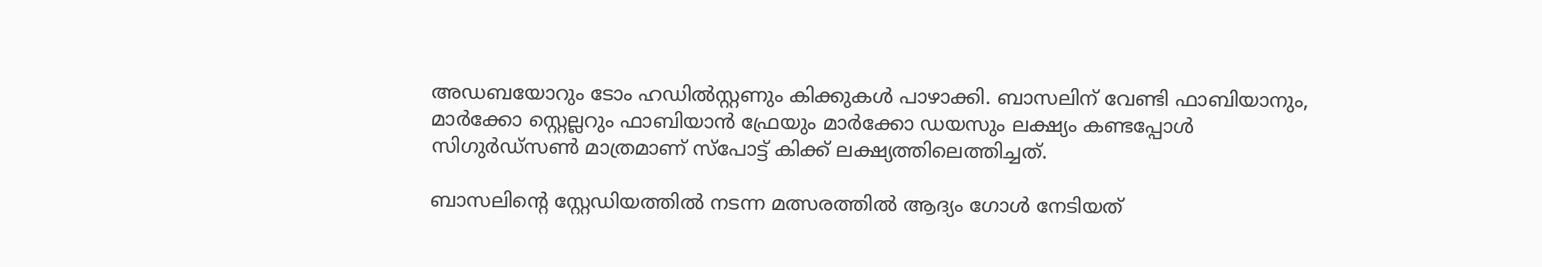അഡബയോറും ടോം ഹഡില്‍സ്റ്റണും കിക്കുകള്‍ പാഴാക്കി. ബാസലിന്‌ വേണ്ടി ഫാബിയാനും, മാര്‍ക്കോ സ്റ്റെല്ലറും ഫാബിയാന്‍ ഫ്രേയും മാര്‍ക്കോ ഡയസും ലക്ഷ്യം കണ്ടപ്പോള്‍ സിഗുര്‍ഡ്സണ്‍ മാത്രമാണ്‌ സ്പോട്ട്‌ കിക്ക്‌ ലക്ഷ്യത്തിലെത്തിച്ചത്‌.

ബാസലിന്റെ സ്റ്റേഡിയത്തില്‍ നടന്ന മത്സരത്തില്‍ ആദ്യം ഗോള്‍ നേടിയത്‌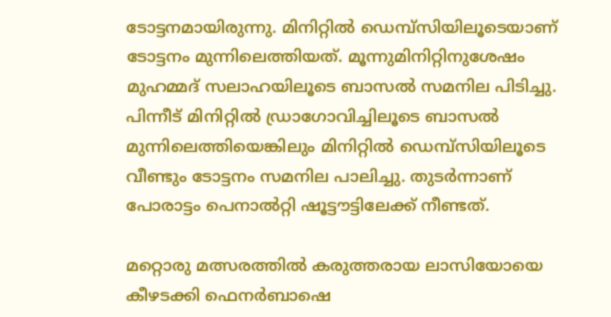ടോട്ടനമായിരുന്നു. മിനിറ്റില്‍ ഡെമ്പ്സിയിലൂടെയാണ്‌ ടോട്ടനം മുന്നിലെത്തിയത്‌. മൂന്നുമിനിറ്റിനുശേഷം മുഹമ്മദ്‌ സലാഹയിലൂടെ ബാസല്‍ സമനില പിടിച്ചു. പിന്നീട്‌ മിനിറ്റില്‍ ഡ്രാഗോവിച്ചിലൂടെ ബാസല്‍ മുന്നിലെത്തിയെങ്കിലും മിനിറ്റില്‍ ഡെമ്പ്സിയിലൂടെ വീണ്ടും ടോട്ടനം സമനില പാലിച്ചു. തുടര്‍ന്നാണ്‌ പോരാട്ടം പെനാല്‍റ്റി ഷൂട്ടൗട്ടിലേക്ക്‌ നീണ്ടത്‌.

മറ്റൊരു മത്സരത്തില്‍ കരുത്തരായ ലാസിയോയെ കീഴടക്കി ഫെനര്‍ബാഷെ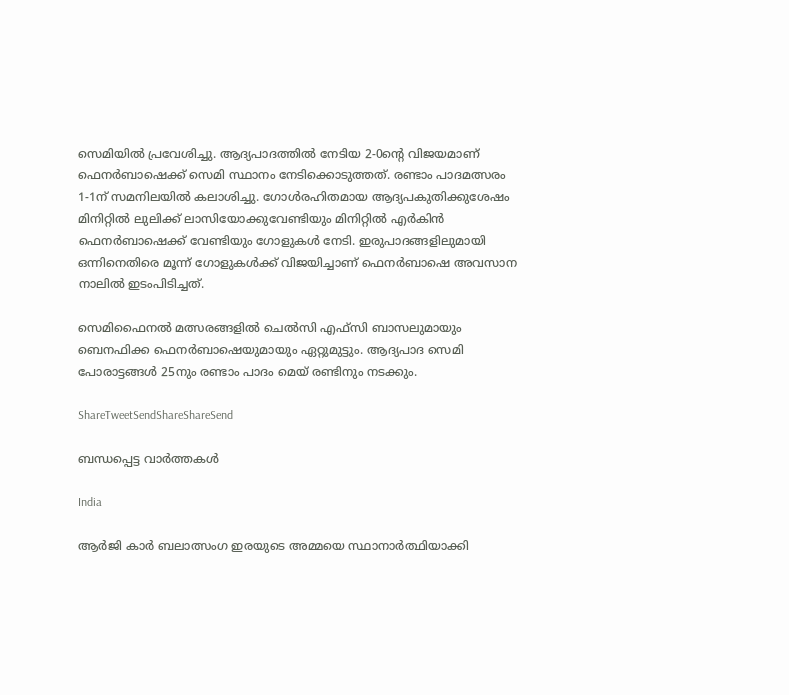സെമിയില്‍ പ്രവേശിച്ചു. ആദ്യപാദത്തില്‍ നേടിയ 2-0ന്റെ വിജയമാണ്‌ ഫെനര്‍ബാഷെക്ക്‌ സെമി സ്ഥാനം നേടിക്കൊടുത്തത്‌. രണ്ടാം പാദമത്സരം 1-1ന്‌ സമനിലയില്‍ കലാശിച്ചു. ഗോള്‍രഹിതമായ ആദ്യപകുതിക്കുശേഷം മിനിറ്റില്‍ ലുലിക്ക്‌ ലാസിയോക്കുവേണ്ടിയും മിനിറ്റില്‍ എര്‍കിന്‍ ഫെനര്‍ബാഷെക്ക്‌ വേണ്ടിയും ഗോളുകള്‍ നേടി. ഇരുപാദങ്ങളിലുമായി ഒന്നിനെതിരെ മൂന്ന്‌ ഗോളുകള്‍ക്ക്‌ വിജയിച്ചാണ്‌ ഫെനര്‍ബാഷെ അവസാന നാലില്‍ ഇടംപിടിച്ചത്‌.

സെമിഫൈനല്‍ മത്സരങ്ങളില്‍ ചെല്‍സി എഫ്സി ബാസലുമായും ബെനഫിക്ക ഫെനര്‍ബാഷെയുമായും ഏറ്റുമുട്ടും. ആദ്യപാദ സെമി പോരാട്ടങ്ങള്‍ 25നും രണ്ടാം പാദം മെയ്‌ രണ്ടിനും നടക്കും.

ShareTweetSendShareShareSend

ബന്ധപ്പെട്ട വാര്‍ത്തകള്‍

India

ആർ‌ജി കാർ ബലാത്സംഗ ഇരയുടെ അമ്മയെ സ്ഥാനാർത്ഥിയാക്കി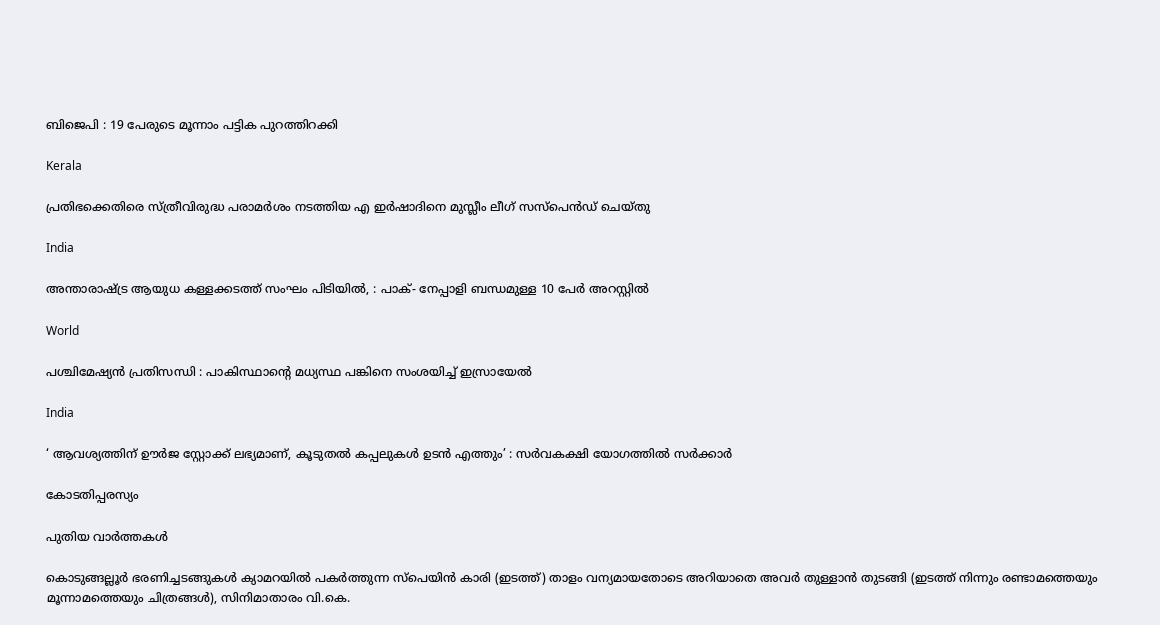ബിജെപി : 19 പേരുടെ മൂന്നാം പട്ടിക പുറത്തിറക്കി

Kerala

പ്രതിഭക്കെതിരെ സ്ത്രീവിരുദ്ധ പരാമര്‍ശം നടത്തിയ എ ഇര്‍ഷാദിനെ മുസ്ലീം ലീഗ് സസ്പെന്‍ഡ് ചെയ്തു

India

അന്താരാഷ്‌ട്ര ആയുധ കള്ളക്കടത്ത് സംഘം പിടിയിൽ, : പാക്- നേപ്പാളി ബന്ധമുള്ള 10 പേർ അറസ്റ്റിൽ

World

പശ്ചിമേഷ്യൻ പ്രതിസന്ധി : പാകിസ്ഥാന്റെ മധ്യസ്ഥ പങ്കിനെ സംശയിച്ച് ഇസ്രായേൽ

India

‘ ആവശ്യത്തിന് ഊർജ സ്റ്റോക്ക് ലഭ്യമാണ്, കൂടുതൽ കപ്പലുകൾ ഉടൻ എത്തും’ : സർവകക്ഷി യോഗത്തിൽ സർക്കാർ

കോടതിപ്പരസ്യം

പുതിയ വാര്‍ത്തകള്‍

കൊടുങ്ങല്ലൂര്‍ ഭരണിച്ചടങ്ങുകള്‍ ക്യാമറയില്‍ പകര്‍ത്തുന്ന സ്പെയിന്‍ കാരി (ഇടത്ത്) താളം വന്യമായതോടെ അറിയാതെ അവര്‍ തുള്ളാന്‍ തുടങ്ങി (ഇടത്ത് നിന്നും രണ്ടാമത്തെയും മൂന്നാമത്തെയും ചിത്രങ്ങള്‍), സിനിമാതാരം വി.കെ.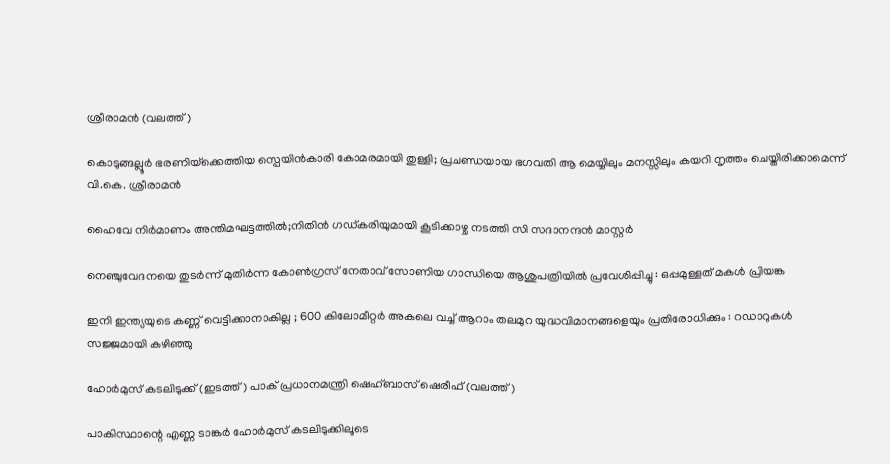ശ്രീരാമന്‍ (വലത്ത്)

കൊടുങ്ങല്ലൂര്‍ ഭരണിയ്‌ക്കെത്തിയ സ്പെയിന്‍കാരി കോമരമായി തുള്ളി; പ്രചണ്ഡയായ ഭഗവതി ആ മെയ്യിലും മനസ്സിലും കയറി നൃത്തം ചെയ്തിരിക്കാമെന്ന് വി.കെ. ശ്രീരാമന്‍

ഹൈവേ നിര്‍മാണം അന്തിമഘട്ടത്തില്‍;നിതിന്‍ ഗഡ്കരിയുമായി കൂടിക്കാഴ്ച നടത്തി സി സദാനന്ദന്‍ മാസ്റ്റര്‍

നെഞ്ചുവേദനയെ തുടർന്ന് മുതിർന്ന കോൺഗ്രസ് നേതാവ് സോണിയ ഗാന്ധിയെ ആശുപത്രിയിൽ പ്രവേശിപ്പിച്ചു : ഒപ്പമുള്ളത് മകൾ പ്രിയങ്ക

ഇനി ഇന്ത്യയുടെ കണ്ണ് വെട്ടിക്കാനാകില്ല ; 600 കിലോമീറ്റർ അകലെ വച്ച് ആറാം തലമുറ യുദ്ധവിമാനങ്ങളെയും പ്രതിരോധിക്കും : റഡാറുകൾ സജ്ജമായി കഴിഞ്ഞു

ഹോര്‍മുസ് കടലിടുക്ക് (ഇടത്ത്) പാക് പ്രധാനമന്ത്രി ഷെഹ്ബാസ് ഷെരീഫ് (വലത്ത്)

പാകിസ്ഥാന്റെ എണ്ണ ടാങ്കര്‍ ഹോര്‍മുസ് കടലിടുക്കിലൂടെ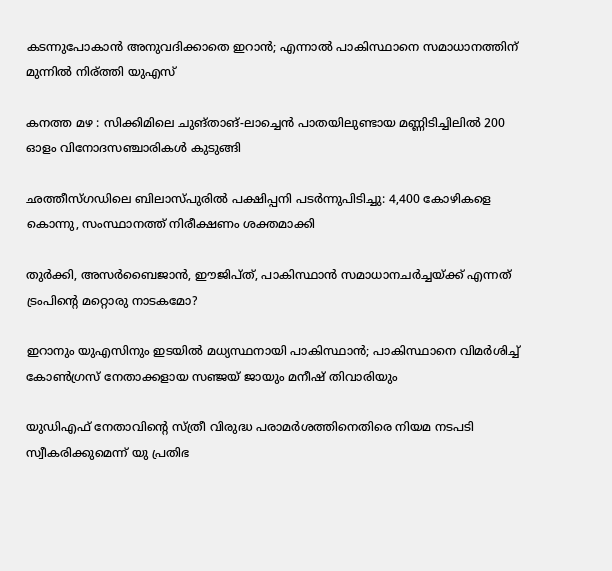കടന്നുപോകാന്‍ അനുവദിക്കാതെ ഇറാന്‍; എന്നാല്‍ പാകിസ്ഥാനെ സമാധാനത്തിന് മുന്നില്‍ നിര്ത്തി യുഎസ്

കനത്ത മഴ : സിക്കിമിലെ ചുങ്താങ്-ലാച്ചെൻ പാതയിലുണ്ടായ മണ്ണിടിച്ചിലിൽ 200 ഓളം വിനോദസഞ്ചാരികൾ കുടുങ്ങി

ഛത്തീസ്ഗഡിലെ ബിലാസ്പുരിൽ പക്ഷിപ്പനി പടർന്നുപിടിച്ചു: 4,400 കോഴികളെ കൊന്നു, സംസ്ഥാനത്ത് നിരീക്ഷണം ശക്തമാക്കി

തുര്‍ക്കി, അസര്‍ബൈജാന്‍, ഈജിപ്ത്, പാകിസ്ഥാന്‍ സമാധാനചര്‍ച്ചയ്‌ക്ക് എന്നത് ട്രംപിന്റെ മറ്റൊരു നാടകമോ?

ഇറാനും യുഎസിനും ഇടയില്‍ മധ്യസ്ഥനായി പാകിസ്ഥാന്‍; പാകിസ്ഥാനെ വിമര്‍ശിച്ച് കോണ്‍ഗ്രസ് നേതാക്കളായ സഞ്ജയ് ജായും മനീഷ് തിവാരിയും

യുഡിഎഫ് നേതാവിന്റെ സ്ത്രീ വിരുദ്ധ പരാമര്‍ശത്തിനെതിരെ നിയമ നടപടി സ്വീകരിക്കുമെന്ന് യു പ്രതിഭ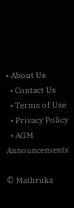• About Us
  • Contact Us
  • Terms of Use
  • Privacy Policy
  • AGM Announcements

© Mathruka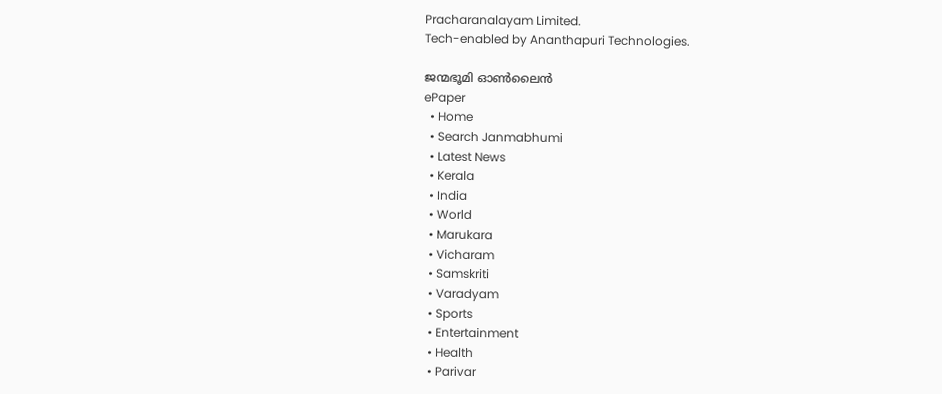Pracharanalayam Limited.
Tech-enabled by Ananthapuri Technologies.

ജന്മഭൂമി ഓണ്‍ലൈന്‍
ePaper
  • Home
  • Search Janmabhumi
  • Latest News
  • Kerala
  • India
  • World
  • Marukara
  • Vicharam
  • Samskriti
  • Varadyam
  • Sports
  • Entertainment
  • Health
  • Parivar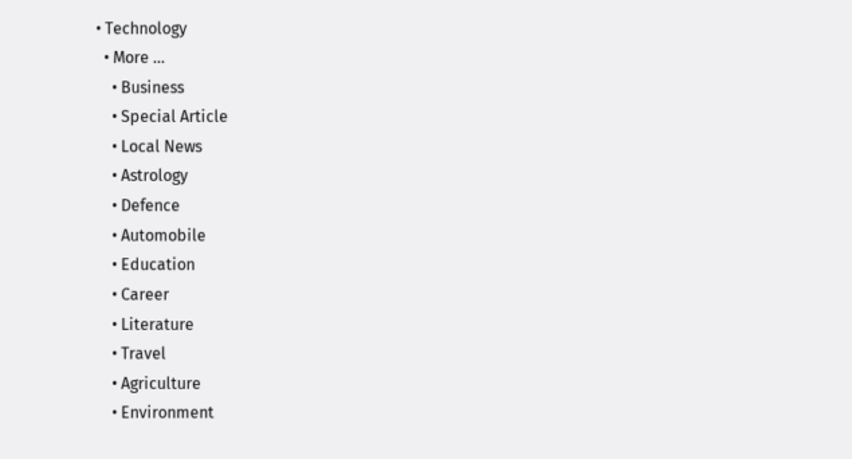• Technology
  • More …
    • Business
    • Special Article
    • Local News
    • Astrology
    • Defence
    • Automobile
    • Education
    • Career
    • Literature
    • Travel
    • Agriculture
    • Environment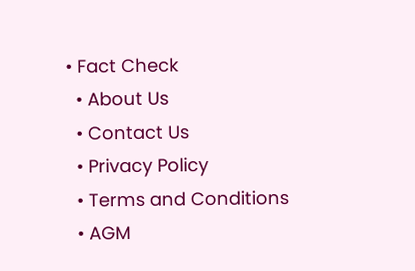• Fact Check
  • About Us
  • Contact Us
  • Privacy Policy
  • Terms and Conditions
  • AGM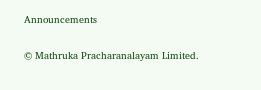Announcements

© Mathruka Pracharanalayam Limited.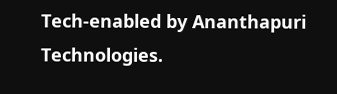Tech-enabled by Ananthapuri Technologies.